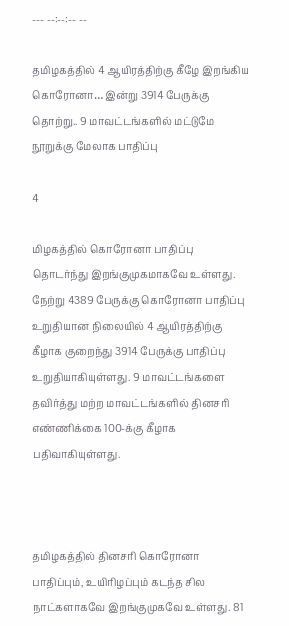--- --:--:-- --

தமிழகத்தில் 4 ஆயிரத்திற்கு கீழே இறங்கிய கொரோனா… இன்று 3914 பேருக்கு தொற்று.. 9 மாவட்டங்களில் மட்டுமே நூறுக்கு மேலாக பாதிப்பு

4

மிழகத்தில் கொரோனா பாதிப்பு தொடர்ந்து இறங்குமுகமாகவே உள்ளது. நேற்று 4389 பேருக்கு கொரோனா பாதிப்பு உறுதியான நிலையில் 4 ஆயிரத்திற்கு கீழாக குறைந்து 3914 பேருக்கு பாதிப்பு உறுதியாகியுள்ளது. 9 மாவட்டங்களை தவிர்த்து மற்ற மாவட்டங்களில் தினசரி எண்ணிக்கை 100-க்கு கீழாக பதிவாகியுள்ளது.



தமிழகத்தில் தினசரி கொரோனா பாதிப்பும், உயிரிழப்பும் கடந்த சில நாட்களாகவே இறங்குமுகவே உள்ளது. 81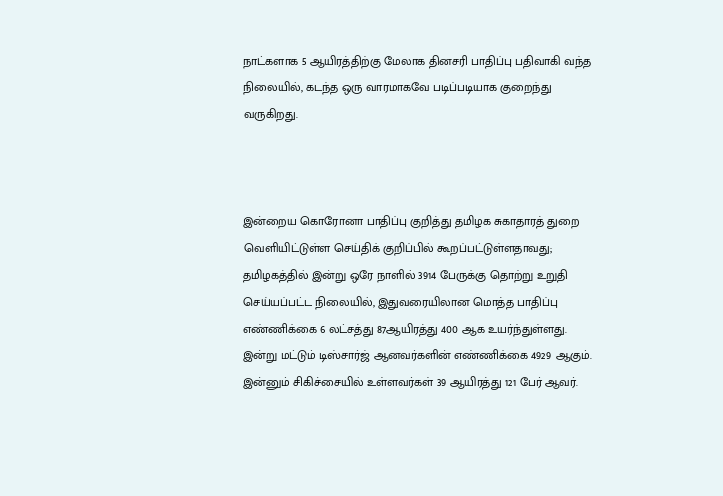நாட்களாக 5 ஆயிரத்திற்கு மேலாக தினசரி பாதிப்பு பதிவாகி வந்த நிலையில், கடந்த ஒரு வாரமாகவே படிப்படியாக குறைந்து வருகிறது.



இன்றைய கொரோனா பாதிப்பு குறித்து தமிழக சுகாதாரத் துறை வெளியிட்டுள்ள செய்திக் குறிப்பில் கூறப்பட்டுள்ளதாவது; தமிழகத்தில் இன்று ஒரே நாளில் 3914 பேருக்கு தொற்று உறுதி செய்யப்பட்ட நிலையில், இதுவரையிலான மொத்த பாதிப்பு எண்ணிக்கை 6 லட்சத்து 87ஆயிரத்து 400 ஆக உயர்ந்துள்ளது. இன்று மட்டும் டிஸ்சார்ஜ் ஆனவர்களின் எண்ணிக்கை 4929 ஆகும். இன்னும் சிகிச்சையில் உள்ளவர்கள் 39 ஆயிரத்து 121 பேர் ஆவர்.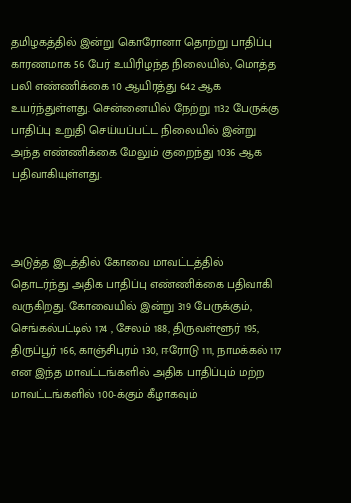தமிழகத்தில் இன்று கொரோனா தொற்று பாதிப்பு காரணமாக 56 பேர் உயிரிழந்த நிலையில், மொத்த பலி எண்ணிக்கை 10 ஆயிரத்து 642 ஆக உயர்ந்துள்ளது. சென்னையில் நேற்று 1132 பேருக்கு பாதிப்பு உறுதி செய்யப்பட்ட நிலையில் இன்று அந்த எண்ணிக்கை மேலும் குறைந்து 1036 ஆக பதிவாகியுள்ளது.



அடுத்த இடத்தில் கோவை மாவட்டத்தில் தொடர்ந்து அதிக பாதிப்பு எண்ணிக்கை பதிவாகி வருகிறது. கோவையில் இன்று 319 பேருக்கும், செங்கல்பட்டில் 174 , சேலம் 188, திருவள்ளூர் 195, திருப்பூர் 166, காஞ்சிபுரம் 130, ஈரோடு 111, நாமக்கல் 117 என இந்த மாவட்டங்களில் அதிக பாதிப்பும் மற்ற மாவட்டங்களில் 100-க்கும் கீழாகவும்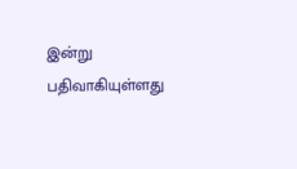இன்று பதிவாகியுள்ளது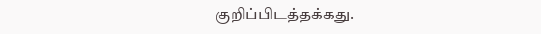குறிப்பிடத்தக்கது.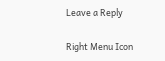Leave a Reply

Right Menu Icon